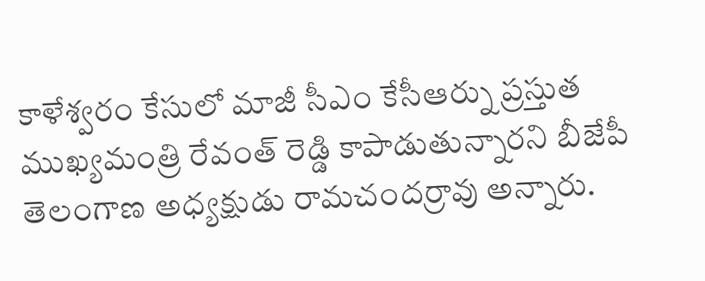కాళేశ్వరం కేసులో మాజీ సీఎం కేసీఆర్ను ప్రస్తుత ముఖ్యమంత్రి రేవంత్ రెడ్డి కాపాడుతున్నారని బీజేపీ తెలంగాణ అధ్యక్షుడు రామచందర్రావు అన్నారు.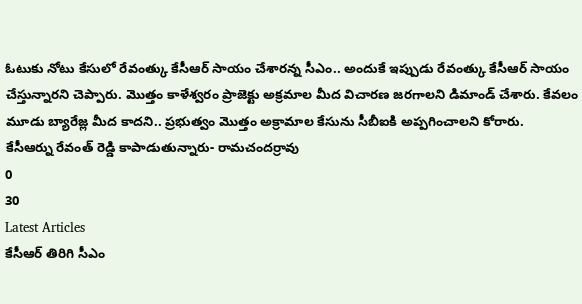ఓటుకు నోటు కేసులో రేవంత్కు కేసీఆర్ సాయం చేశారన్న సీఎం.. అందుకే ఇప్పుడు రేవంత్కు కేసీఆర్ సాయం చేస్తున్నారని చెప్పారు. మొత్తం కాళేశ్వరం ప్రాజెక్టు అక్రమాల మీద విచారణ జరగాలని డిమాండ్ చేశారు. కేవలం మూడు బ్యారేజ్ల మీద కాదని.. ప్రభుత్వం మొత్తం అక్రామాల కేసును సీబీఐకి అప్పగించాలని కోరారు.
కేసీఆర్ను రేవంత్ రెడ్డి కాపాడుతున్నారు- రామచందర్రావు
0
30
Latest Articles
కేసీఆర్ తిరిగి సీఎం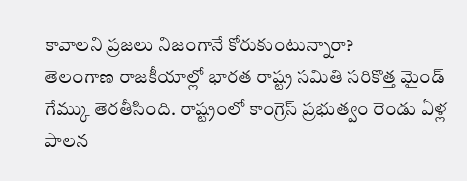కావాలని ప్రజలు నిజంగానే కోరుకుంటున్నారా?
తెలంగాణ రాజకీయాల్లో భారత రాష్ట్ర సమితి సరికొత్త మైండ్ గేమ్కు తెరతీసింది. రాష్ట్రంలో కాంగ్రెస్ ప్రభుత్వం రెండు ఏళ్ల పాలన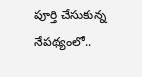పూర్తి చేసుకున్న నేపథ్యంలో..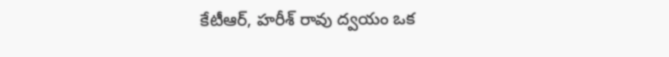కేటీఆర్, హరీశ్ రావు ద్వయం ఒక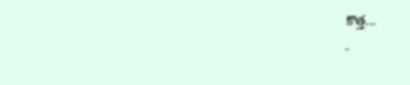కొత్త...
-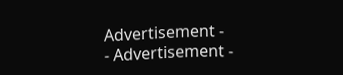Advertisement -
- Advertisement -